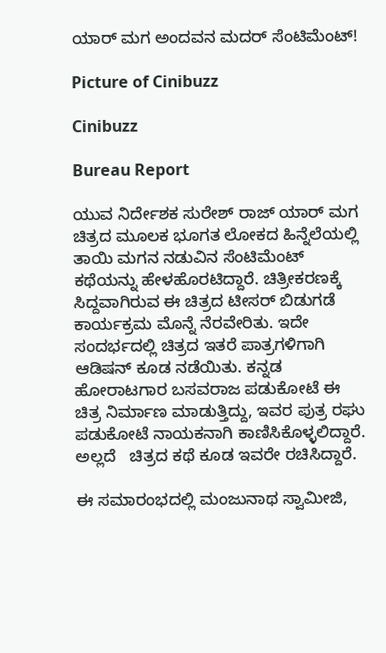ಯಾರ್ ಮಗ ಅಂದವನ ಮದರ್ ಸೆಂಟಿಮೆಂಟ್!

Picture of Cinibuzz

Cinibuzz

Bureau Report

ಯುವ ನಿರ್ದೇಶಕ ಸುರೇಶ್‌ ರಾಜ್ ಯಾರ್ ಮಗ ಚಿತ್ರದ ಮೂಲಕ ಭೂಗತ ಲೋಕದ ಹಿನ್ನೆಲೆಯಲ್ಲಿ ತಾಯಿ ಮಗನ ನಡುವಿನ ಸೆಂಟಿಮೆಂಟ್ ಕಥೆಯನ್ನು ಹೇಳಹೊರಟಿದ್ದಾರೆ. ಚಿತ್ರೀಕರಣಕ್ಕೆ ಸಿದ್ದವಾಗಿರುವ ಈ ಚಿತ್ರದ ಟೀಸರ್ ಬಿಡುಗಡೆ ಕಾರ್ಯಕ್ರಮ ಮೊನ್ನೆ ನೆರವೇರಿತು. ಇದೇ ಸಂದರ್ಭದಲ್ಲಿ ಚಿತ್ರದ ಇತರೆ ಪಾತ್ರಗಳಿಗಾಗಿ ಆಡಿಷನ್ ಕೂಡ ನಡೆಯಿತು. ಕನ್ನಡ ಹೋರಾಟಗಾರ ಬಸವರಾಜ ಪಡುಕೋಟೆ ಈ ಚಿತ್ರ ನಿರ್ಮಾಣ ಮಾಡುತ್ತಿದ್ದು, ಇವರ ಪುತ್ರ ರಘು ಪಡುಕೋಟೆ ನಾಯಕನಾಗಿ ಕಾಣಿಸಿಕೊಳ್ಳಲಿದ್ದಾರೆ.  ಅಲ್ಲದೆ   ಚಿತ್ರದ ಕಥೆ ಕೂಡ ಇವರೇ ರಚಿಸಿದ್ದಾರೆ.

ಈ ಸಮಾರಂಭದಲ್ಲಿ ಮಂಜುನಾಥ ಸ್ವಾಮೀಜಿ,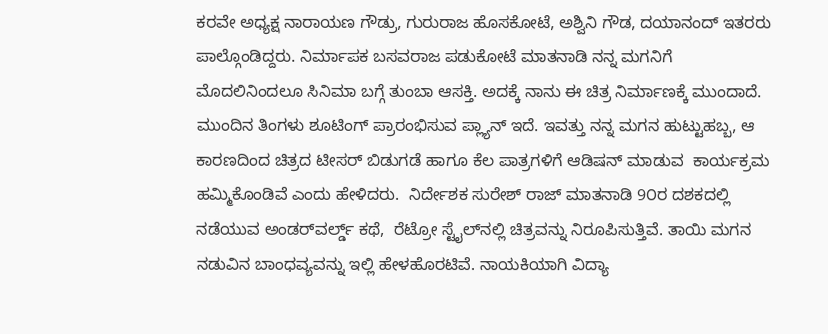ಕರವೇ ಅಧ್ಯಕ್ಷ ನಾರಾಯಣ ಗೌಡ್ರು, ಗುರುರಾಜ ಹೊಸಕೋಟೆ, ಅಶ್ವಿನಿ ಗೌಡ, ದಯಾನಂದ್ ಇತರರು ಪಾಲ್ಗೊಂಡಿದ್ದರು. ನಿರ್ಮಾಪಕ ಬಸವರಾಜ ಪಡುಕೋಟೆ ಮಾತನಾಡಿ ನನ್ನ ಮಗನಿಗೆ ಮೊದಲಿನಿಂದಲೂ ಸಿನಿಮಾ ಬಗ್ಗೆ ತುಂಬಾ ಆಸಕ್ತಿ. ಅದಕ್ಕೆ ನಾನು ಈ ಚಿತ್ರ ನಿರ್ಮಾಣಕ್ಕೆ ಮುಂದಾದೆ. ಮುಂದಿನ ತಿಂಗಳು ಶೂಟಿಂಗ್ ಪ್ರಾರಂಭಿಸುವ ಪ್ಲ್ಯಾನ್ ಇದೆ. ಇವತ್ತು ನನ್ನ ಮಗನ ಹುಟ್ಟುಹಬ್ಬ, ಆ ಕಾರಣದಿಂದ ಚಿತ್ರದ ಟೀಸರ್ ಬಿಡುಗಡೆ ಹಾಗೂ ಕೆಲ ಪಾತ್ರಗಳಿಗೆ ಆಡಿಷನ್ ಮಾಡುವ  ಕಾರ್ಯಕ್ರಮ ಹಮ್ಮಿಕೊಂಡಿವೆ ಎಂದು ಹೇಳಿದರು.  ನಿರ್ದೇಶಕ ಸುರೇಶ್‌ ರಾಜ್ ಮಾತನಾಡಿ 9೦ರ ದಶಕದಲ್ಲಿ  ನಡೆಯುವ ಅಂಡರ್‌ವರ್ಲ್ಡ್ ಕಥೆ,  ರೆಟ್ರೋ ಸ್ಟೈಲ್‌ನಲ್ಲಿ ಚಿತ್ರವನ್ನು ನಿರೂಪಿಸುತ್ತಿವೆ. ತಾಯಿ ಮಗನ ನಡುವಿನ ಬಾಂಧವ್ಯವನ್ನು ಇಲ್ಲಿ ಹೇಳಹೊರಟಿವೆ. ನಾಯಕಿಯಾಗಿ ವಿದ್ಯಾ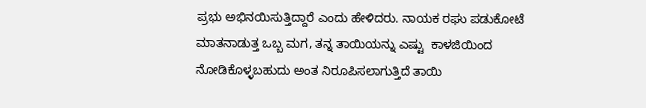ಪ್ರಭು ಅಭಿನಯಿಸುತ್ತಿದ್ದಾರೆ ಎಂದು ಹೇಳಿದರು. ನಾಯಕ ರಘು ಪಡುಕೋಟೆ ಮಾತನಾಡುತ್ತ ಒಬ್ಬ ಮಗ, ತನ್ನ ತಾಯಿಯನ್ನು ಎಷ್ಟು  ಕಾಳಜಿಯಿಂದ ನೋಡಿಕೊಳ್ಳಬಹುದು ಅಂತ ನಿರೂಪಿಸಲಾಗುತ್ತಿದೆ ತಾಯಿ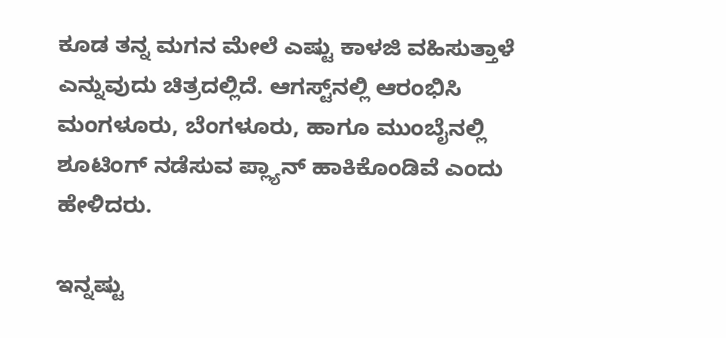ಕೂಡ ತನ್ನ ಮಗನ ಮೇಲೆ ಎಷ್ಟು ಕಾಳಜಿ ವಹಿಸುತ್ತಾಳೆ ಎನ್ನುವುದು ಚಿತ್ರದಲ್ಲಿದೆ. ಆಗಸ್ಟ್‌ನಲ್ಲಿ ಆರಂಭಿಸಿ ಮಂಗಳೂರು, ಬೆಂಗಳೂರು, ಹಾಗೂ ಮುಂಬೈನಲ್ಲಿ ಶೂಟಿಂಗ್ ನಡೆಸುವ ಪ್ಲ್ಯಾನ್ ಹಾಕಿಕೊಂಡಿವೆ ಎಂದು ಹೇಳಿದರು.

ಇನ್ನಷ್ಟು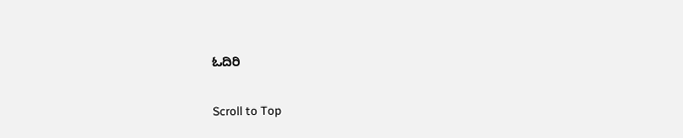ಓದಿರಿ

Scroll to Top